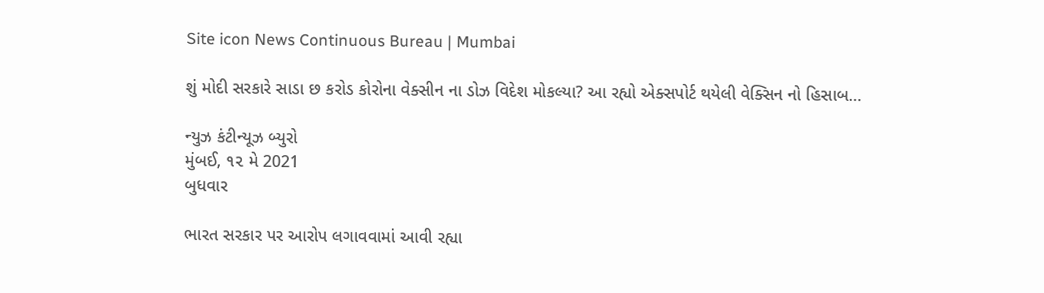Site icon News Continuous Bureau | Mumbai

શું મોદી સરકારે સાડા છ કરોડ કોરોના વેક્સીન ના ડોઝ વિદેશ મોકલ્યા? આ રહ્યો એક્સપોર્ટ થયેલી વેક્સિન નો હિસાબ…

ન્યુઝ કંટીન્યૂઝ બ્યુરો
મુંબઈ, ૧૨ મે 2021
બુધવાર

ભારત સરકાર પર આરોપ લગાવવામાં આવી રહ્યા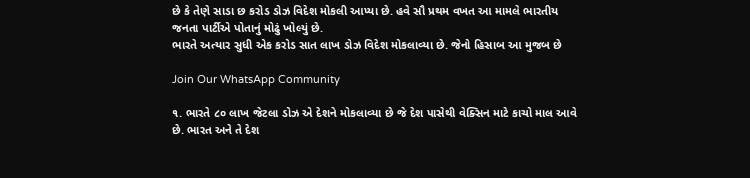છે કે તેણે સાડા છ કરોડ ડોઝ વિદેશ મોકલી આપ્યા છે. હવે સૌ પ્રથમ વખત આ મામલે ભારતીય જનતા પાર્ટીએ પોતાનું મોઢું ખોલ્યું છે.
ભારતે અત્યાર સુધી એક કરોડ સાત લાખ ડોઝ વિદેશ મોકલાવ્યા છે. જેનો હિસાબ આ મુજબ છે

Join Our WhatsApp Community

૧. ભારતે ૮૦ લાખ જેટલા ડોઝ એ દેશને મોકલાવ્યા છે જે દેશ પાસેથી વેક્સિન માટે કાચો માલ આવે છે. ભારત અને તે દેશ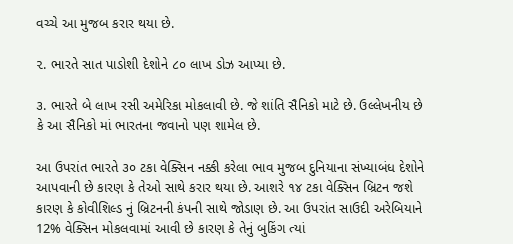વચ્ચે આ મુજબ કરાર થયા છે.

૨. ભારતે સાત પાડોશી દેશોને ૮૦ લાખ ડોઝ આપ્યા છે.

૩. ભારતે બે લાખ રસી અમેરિકા મોકલાવી છે. જે શાંતિ સૈનિકો માટે છે. ઉલ્લેખનીય છે કે આ સૈનિકો માં ભારતના જવાનો પણ શામેલ છે.

આ ઉપરાંત ભારતે ૩૦ ટકા વેક્સિન નક્કી કરેલા ભાવ મુજબ દુનિયાના સંખ્યાબંધ દેશોને આપવાની છે કારણ કે તેઓ સાથે કરાર થયા છે. આશરે ૧૪ ટકા વેક્સિન બ્રિટન જશે કારણ કે કોવીશિલ્ડ નું બ્રિટનની કંપની સાથે જોડાણ છે. આ ઉપરાંત સાઉદી અરેબિયાને 12% વેક્સિન મોકલવામાં આવી છે કારણ કે તેનું બુકિંગ ત્યાં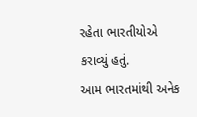રહેતા ભારતીયોએ કરાવ્યું હતું.
આમ ભારતમાંથી અનેક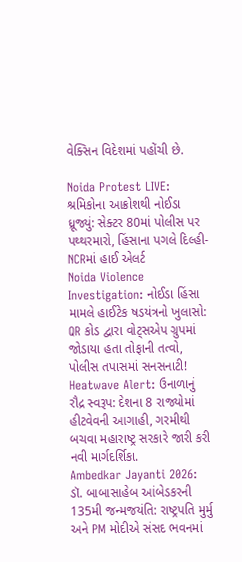વેક્સિન વિદેશમાં પહોંચી છે.

Noida Protest LIVE: શ્રમિકોના આક્રોશથી નોઈડા ધ્રૂજ્યું: સેક્ટર 80માં પોલીસ પર પથ્થરમારો, હિંસાના પગલે દિલ્હી-NCRમાં હાઈ એલર્ટ
Noida Violence Investigation: નોઈડા હિંસા મામલે હાઈટેક ષડયંત્રનો ખુલાસો: QR કોડ દ્વારા વોટ્સએપ ગ્રુપમાં જોડાયા હતા તોફાની તત્વો, પોલીસ તપાસમાં સનસનાટી!
Heatwave Alert: ઉનાળાનું રૌદ્ર સ્વરૂપ: દેશના 8 રાજ્યોમાં હીટવેવની આગાહી, ગરમીથી બચવા મહારાષ્ટ્ર સરકારે જારી કરી નવી માર્ગદર્શિકા.
Ambedkar Jayanti 2026: ડૉ. બાબાસાહેબ આંબેડકરની 135મી જન્મજયંતિ: રાષ્ટ્રપતિ મુર્મુ અને PM મોદીએ સંસદ ભવનમાં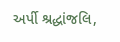અર્પી શ્રદ્ધાંજલિ,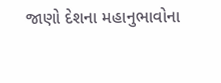જાણો દેશના મહાનુભાવોના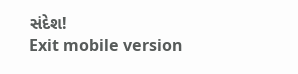સંદેશ!
Exit mobile version